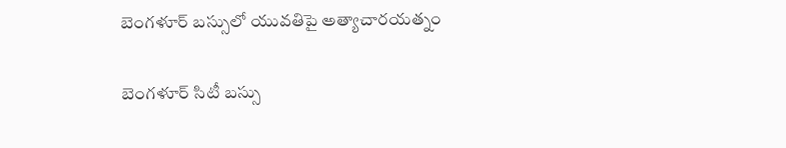బెంగళూర్ బస్సులో యువతిపై అత్యాచారయత్నం

బెంగళూర్ సిటీ బస్సు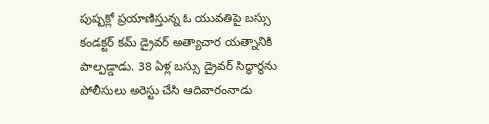పుష్పక్లో ప్రయాణిస్తున్న ఓ యువతిపై బస్సు కండక్టర్ కమ్ డ్రైవర్ అత్యాచార యత్నానికి పాల్పడ్డాడు. 38 ఏళ్ల బస్సు డ్రైవర్ సిద్ధార్థను పోలీసులు అరెస్టు చేసి ఆదివారంనాడు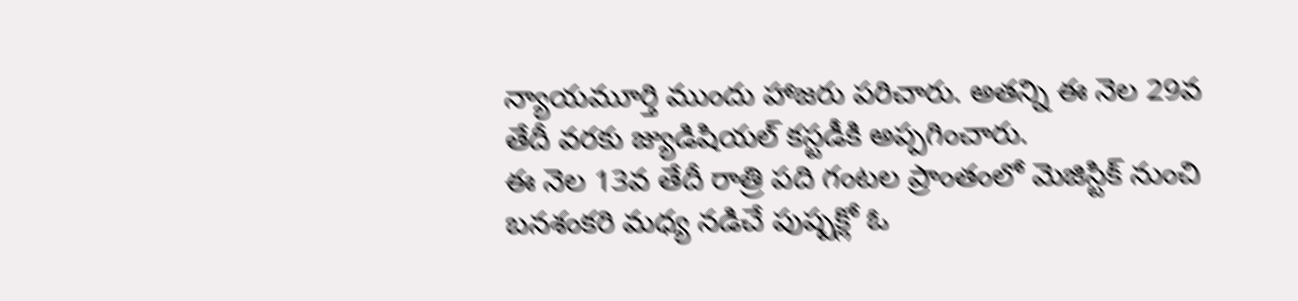న్యాయమూర్తి ముందు హాజరు పరిచారు. అతన్ని ఈ నెల 29వ తేదీ వరకు జ్యుడిషియల్ కస్టడీకి అప్పగించారు.
ఈ నెల 13వ తేదీ రాత్రి పది గంటల ప్రాంతంలో మెజిస్టిక్ నుంచి బనశంకరి మధ్య నడిచే పుష్పక్లో ఓ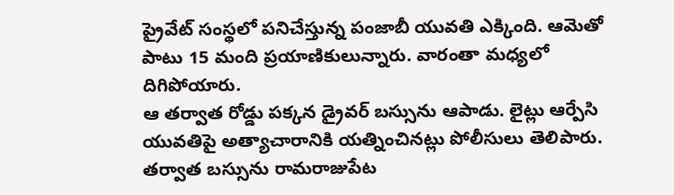ప్రైవేట్ సంస్థలో పనిచేస్తున్న పంజాబీ యువతి ఎక్కింది. ఆమెతో పాటు 15 మంది ప్రయాణికులున్నారు. వారంతా మధ్యలో దిగిపోయారు.
ఆ తర్వాత రోడ్డు పక్కన డ్రైవర్ బస్సును ఆపాడు. లైట్లు ఆర్పేసి యువతిపై అత్యాచారానికి యత్నించినట్లు పోలీసులు తెలిపారు. తర్వాత బస్సును రామరాజుపేట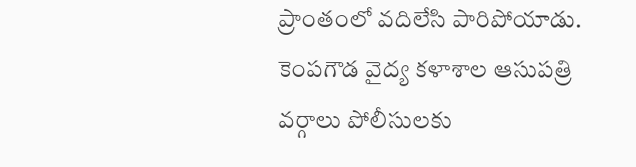ప్రాంతంలో వదిలేసి పారిపోయాడు. కెంపగౌడ వైద్య కళాశాల ఆసుపత్రి వర్గాలు పోలీసులకు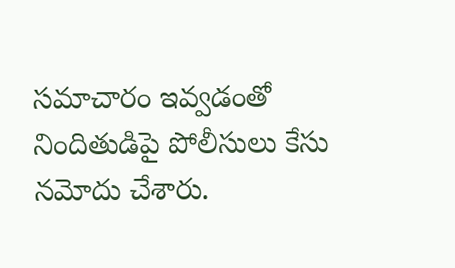సమాచారం ఇవ్వడంతో నిందితుడిపై పోలీసులు కేసు నమోదు చేశారు.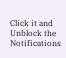Click it and Unblock the Notifications